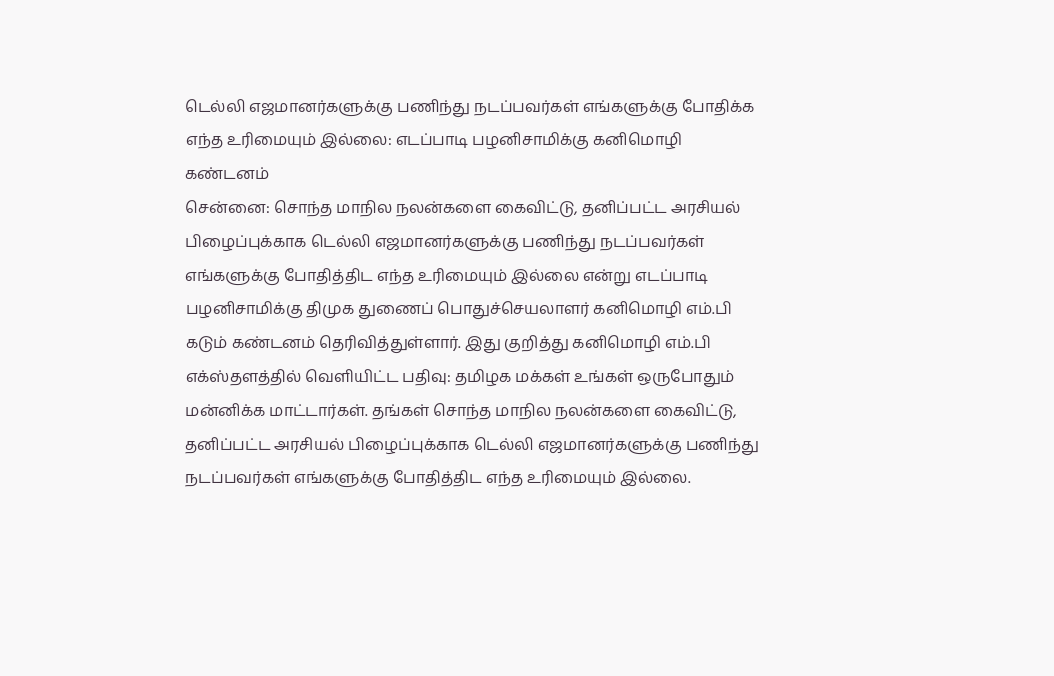டெல்லி எஜமானர்களுக்கு பணிந்து நடப்பவர்கள் எங்களுக்கு போதிக்க எந்த உரிமையும் இல்லை: எடப்பாடி பழனிசாமிக்கு கனிமொழி கண்டனம்
சென்னை: சொந்த மாநில நலன்களை கைவிட்டு, தனிப்பட்ட அரசியல் பிழைப்புக்காக டெல்லி எஜமானர்களுக்கு பணிந்து நடப்பவர்கள் எங்களுக்கு போதித்திட எந்த உரிமையும் இல்லை என்று எடப்பாடி பழனிசாமிக்கு திமுக துணைப் பொதுச்செயலாளர் கனிமொழி எம்.பி கடும் கண்டனம் தெரிவித்துள்ளார். இது குறித்து கனிமொழி எம்.பி எக்ஸ்தளத்தில் வெளியிட்ட பதிவு: தமிழக மக்கள் உங்கள் ஒருபோதும் மன்னிக்க மாட்டார்கள். தங்கள் சொந்த மாநில நலன்களை கைவிட்டு, தனிப்பட்ட அரசியல் பிழைப்புக்காக டெல்லி எஜமானர்களுக்கு பணிந்து நடப்பவர்கள் எங்களுக்கு போதித்திட எந்த உரிமையும் இல்லை.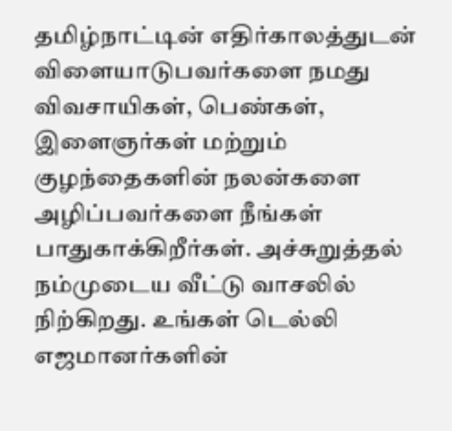தமிழ்நாட்டின் எதிர்காலத்துடன் விளையாடுபவர்களை நமது விவசாயிகள், பெண்கள், இளைஞர்கள் மற்றும் குழந்தைகளின் நலன்களை அழிப்பவர்களை நீங்கள் பாதுகாக்கிறீர்கள். அச்சுறுத்தல் நம்முடைய வீட்டு வாசலில் நிற்கிறது. உங்கள் டெல்லி எஜமானர்களின்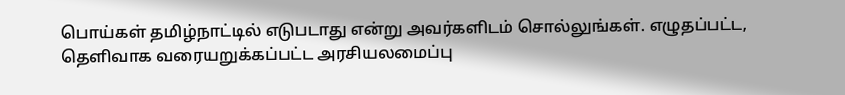பொய்கள் தமிழ்நாட்டில் எடுபடாது என்று அவர்களிடம் சொல்லுங்கள். எழுதப்பட்ட, தெளிவாக வரையறுக்கப்பட்ட அரசியலமைப்பு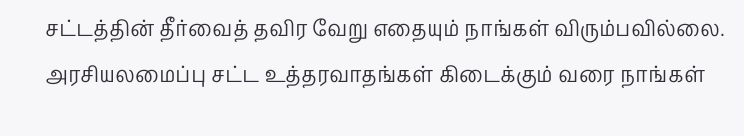சட்டத்தின் தீர்வைத் தவிர வேறு எதையும் நாங்கள் விரும்பவில்லை. அரசியலமைப்பு சட்ட உத்தரவாதங்கள் கிடைக்கும் வரை நாங்கள்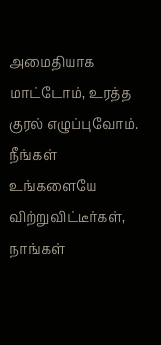அமைதியாக மாட்டோம், உரத்த குரல் எழுப்புவோம். நீங்கள் உங்களையே விற்றுவிட்டீர்கள், நாங்கள்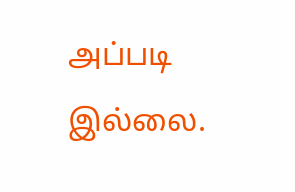அப்படி இல்லை.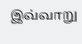இவ்வாறு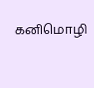கனிமொழி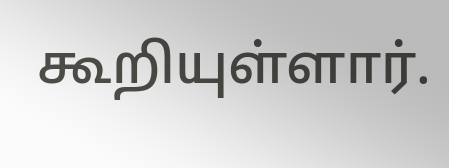கூறியுள்ளார்.